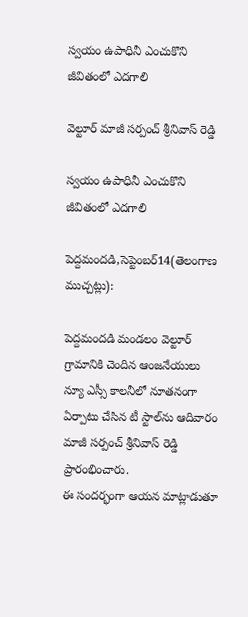స్వయం ఉపాధినీ ఎంచుకొని జీవితంలో ఎదగాలి

వెల్టూర్ మాజీ సర్పంచ్ శ్రీనివాస్ రెడ్డి

స్వయం ఉపాధినీ ఎంచుకొని జీవితంలో ఎదగాలి

పెద్దమందడి,సెప్టెంబర్14(తెలంగాణ ముచ్చట్లు):

పెద్దమందడి మండలం వెల్టూర్ గ్రామానికి చెందిన ఆంజనేయులు న్యూ ఎస్సీ కాలనీలో నూతనంగా ఏర్పాటు చేసిన టీ స్టాల్‌ను ఆదివారం మాజీ సర్పంచ్ శ్రీనివాస్ రెడ్డి ప్రారంభించారు.
ఈ సందర్భంగా ఆయన మాట్లాడుతూ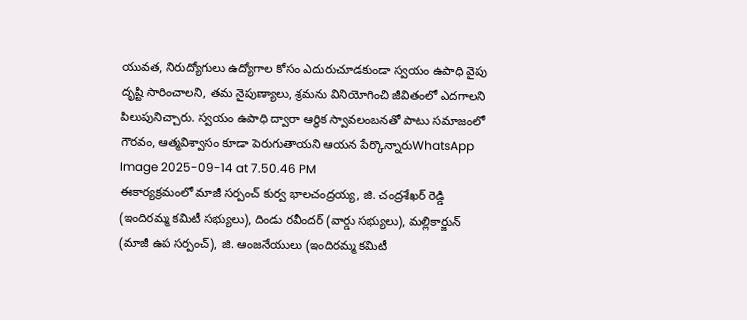యువత, నిరుద్యోగులు ఉద్యోగాల కోసం ఎదురుచూడకుండా స్వయం ఉపాధి వైపు దృష్టి సారించాలని, తమ నైపుణ్యాలు, శ్రమను వినియోగించి జీవితంలో ఎదగాలని పిలుపునిచ్చారు. స్వయం ఉపాధి ద్వారా ఆర్థిక స్వావలంబనతో పాటు సమాజంలో గౌరవం, ఆత్మవిశ్వాసం కూడా పెరుగుతాయని ఆయన పేర్కొన్నారుWhatsApp Image 2025-09-14 at 7.50.46 PM
ఈకార్యక్రమంలో మాజీ సర్పంచ్ కుర్వ భాలచంద్రయ్య, జి. చంద్రశేఖర్ రెడ్డి (ఇందిరమ్మ కమిటీ సభ్యులు), దిండు రవీందర్ (వార్డు సభ్యులు), మల్లికార్జున్ (మాజీ ఉప సర్పంచ్), జి. ఆంజనేయులు (ఇందిరమ్మ కమిటీ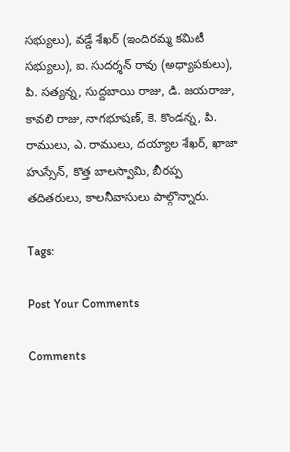సభ్యులు), వడ్డే శేఖర్ (ఇందిరమ్మ కమిటీ సభ్యులు), ఐ. సుదర్శన్ రావు (అధ్యాపకులు), పి. సత్యన్న, సుద్దబాయి రాజు, డి. జయరాజు, కావలి రాజు, నాగభూషణ్, కె. కొండన్న, పి. రాములు, ఎ. రాములు, దయ్యాల శేఖర్, ఖాజా హుస్సేన్, కొత్త బాలస్వామి, బీరప్ప తదితరులు, కాలనీవాసులు పాల్గొన్నారు.

Tags:

Post Your Comments

Comments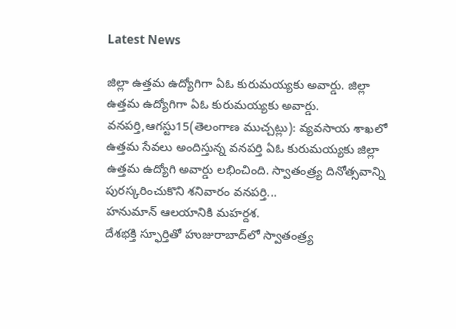Latest News

జిల్లా ఉత్తమ ఉద్యోగిగా ఏఓ కురుమయ్యకు అవార్డు. జిల్లా ఉత్తమ ఉద్యోగిగా ఏఓ కురుమయ్యకు అవార్డు.
వనపర్తి,ఆగస్టు15(తెలంగాణ ముచ్చట్లు): వ్యవసాయ శాఖలో ఉత్తమ సేవలు అందిస్తున్న వనపర్తి ఏఓ కురుమయ్యకు జిల్లా ఉత్తమ ఉద్యోగి అవార్డు లభించింది. స్వాతంత్ర్య దినోత్సవాన్ని పురస్కరించుకొని శనివారం వనపర్తి...
హనుమాన్ ఆలయానికి మహర్దశ.
దేశభక్తి స్ఫూర్తితో హుజురాబాద్‌లో స్వాతంత్ర్య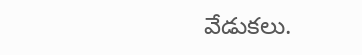వేడుకలు.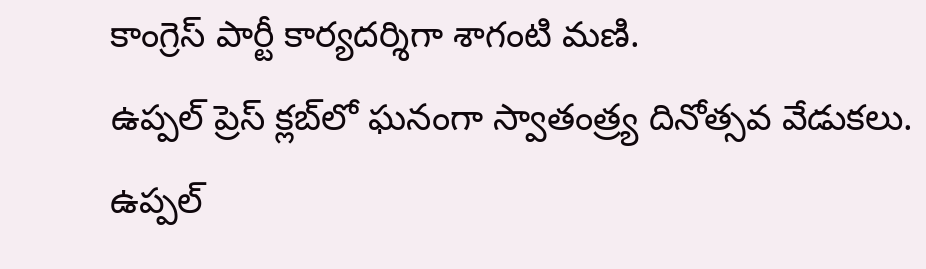కాంగ్రెస్ పార్టీ కార్యదర్శిగా శాగంటి మణి.
ఉప్పల్ ప్రెస్ క్లబ్‌లో ఘనంగా స్వాతంత్ర్య దినోత్సవ వేడుకలు.
ఉప్పల్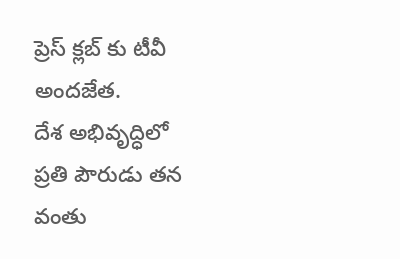ప్రెస్ క్లబ్‌ కు టీవీ అందజేత.
దేశ అభివృద్ధిలో ప్రతి పౌరుడు తన వంతు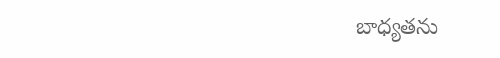బాధ్యతను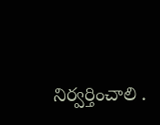నిర్వర్తించాలి .